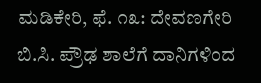ಮಡಿಕೇರಿ, ಫೆ. ೧೩: ದೇವಣಗೇರಿ ಬಿ.ಸಿ. ಪ್ರೌಢ ಶಾಲೆಗೆ ದಾನಿಗಳಿಂದ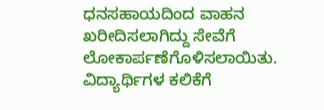ಧನಸಹಾಯದಿಂದ ವಾಹನ ಖರೀದಿಸಲಾಗಿದ್ದು ಸೇವೆಗೆ ಲೋಕಾರ್ಪಣೆಗೊಳಿಸಲಾಯಿತು.
ವಿದ್ಯಾರ್ಥಿಗಳ ಕಲಿಕೆಗೆ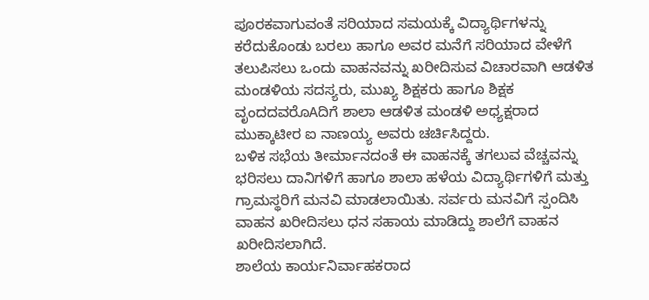ಪೂರಕವಾಗುವಂತೆ ಸರಿಯಾದ ಸಮಯಕ್ಕೆ ವಿದ್ಯಾರ್ಥಿಗಳನ್ನು ಕರೆದುಕೊಂಡು ಬರಲು ಹಾಗೂ ಅವರ ಮನೆಗೆ ಸರಿಯಾದ ವೇಳೆಗೆ ತಲುಪಿಸಲು ಒಂದು ವಾಹನವನ್ನು ಖರೀದಿಸುವ ವಿಚಾರವಾಗಿ ಆಡಳಿತ ಮಂಡಳಿಯ ಸದಸ್ಯರು, ಮುಖ್ಯ ಶಿಕ್ಷಕರು ಹಾಗೂ ಶಿಕ್ಷಕ ವೃಂದದವರೊAದಿಗೆ ಶಾಲಾ ಆಡಳಿತ ಮಂಡಳಿ ಅಧ್ಯಕ್ಷರಾದ ಮುಕ್ಕಾಟೀರ ಐ ನಾಣಯ್ಯ ಅವರು ಚರ್ಚಿಸಿದ್ದರು.
ಬಳಿಕ ಸಭೆಯ ತೀರ್ಮಾನದಂತೆ ಈ ವಾಹನಕ್ಕೆ ತಗಲುವ ವೆಚ್ಚವನ್ನು ಭರಿಸಲು ದಾನಿಗಳಿಗೆ ಹಾಗೂ ಶಾಲಾ ಹಳೆಯ ವಿದ್ಯಾರ್ಥಿಗಳಿಗೆ ಮತ್ತು ಗ್ರಾಮಸ್ಥರಿಗೆ ಮನವಿ ಮಾಡಲಾಯಿತು. ಸರ್ವರು ಮನವಿಗೆ ಸ್ಪಂದಿಸಿ ವಾಹನ ಖರೀದಿಸಲು ಧನ ಸಹಾಯ ಮಾಡಿದ್ದು ಶಾಲೆಗೆ ವಾಹನ ಖರೀದಿಸಲಾಗಿದೆ.
ಶಾಲೆಯ ಕಾರ್ಯನಿರ್ವಾಹಕರಾದ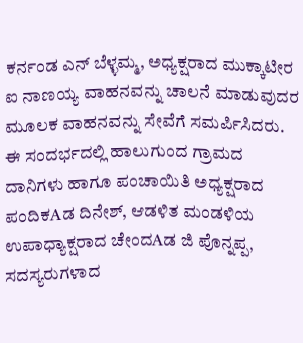ಕರ್ನಂಡ ಎನ್ ಬೆಳ್ಳಮ್ಮ, ಅಧ್ಯಕ್ಷರಾದ ಮುಕ್ಕಾಟೀರ ಐ ನಾಣಯ್ಯ ವಾಹನವನ್ನು ಚಾಲನೆ ಮಾಡುವುದರ ಮೂಲಕ ವಾಹನವನ್ನು ಸೇವೆಗೆ ಸಮರ್ಪಿಸಿದರು. ಈ ಸಂದರ್ಭದಲ್ಲಿ ಹಾಲುಗುಂದ ಗ್ರಾಮದ ದಾನಿಗಳು ಹಾಗೂ ಪಂಚಾಯಿತಿ ಅಧ್ಯಕ್ಷರಾದ ಪಂದಿಕAಡ ದಿನೇಶ್, ಆಡಳಿತ ಮಂಡಳಿಯ ಉಪಾಧ್ಯಾಕ್ಷರಾದ ಚೇಂದAಡ ಜಿ ಪೊನ್ನಪ್ಪ, ಸದಸ್ಯರುಗಳಾದ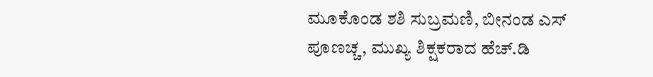ಮೂಕೊಂಡ ಶಶಿ ಸುಬ್ರಮಣಿ, ಬೀನಂಡ ಎಸ್ ಪೂಣಚ್ಚ, ಮುಖ್ಯ ಶಿಕ್ಷಕರಾದ ಹೆಚ್.ಡಿ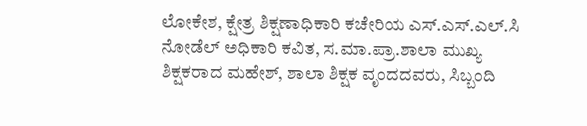ಲೋಕೇಶ, ಕ್ಷೇತ್ರ ಶಿಕ್ಷಣಾಧಿಕಾರಿ ಕಚೇರಿಯ ಎಸ್.ಎಸ್.ಎಲ್.ಸಿ ನೋಡೆಲ್ ಅಧಿಕಾರಿ ಕವಿತ, ಸ.ಮಾ.ಪ್ರಾ.ಶಾಲಾ ಮುಖ್ಯ ಶಿಕ್ಷಕರಾದ ಮಹೇಶ್, ಶಾಲಾ ಶಿಕ್ಷಕ ವೃಂದದವರು, ಸಿಬ್ಬಂದಿ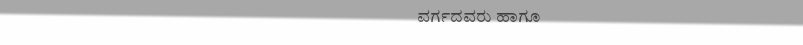ವರ್ಗದವರು ಹಾಗೂ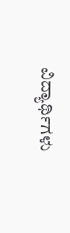ವಿದ್ಯಾರ್ಥಿಗಳು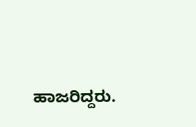ಹಾಜರಿದ್ದರು.